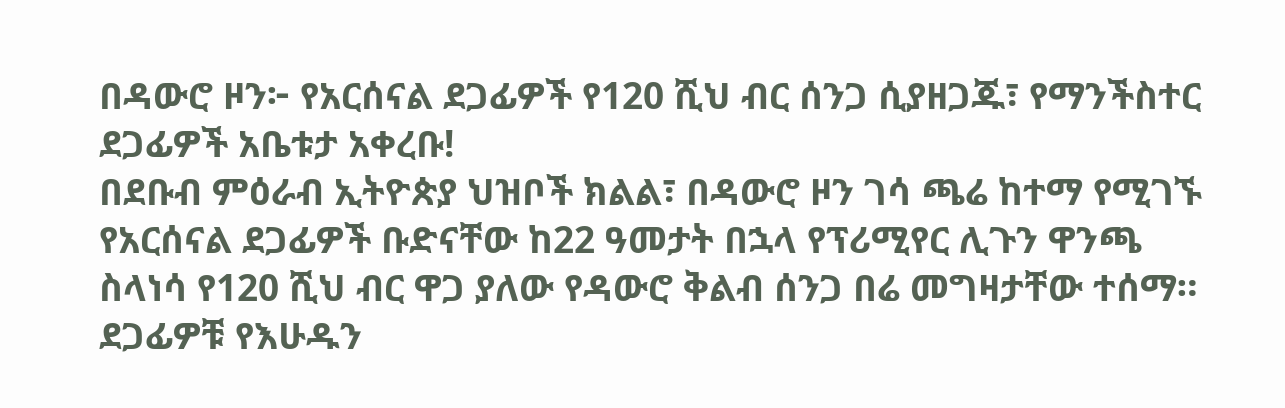በዳውሮ ዞን፦ የአርሰናል ደጋፊዎች የ120 ሺህ ብር ሰንጋ ሲያዘጋጁ፣ የማንችስተር ደጋፊዎች አቤቱታ አቀረቡ!
በደቡብ ምዕራብ ኢትዮጵያ ህዝቦች ክልል፣ በዳውሮ ዞን ገሳ ጫሬ ከተማ የሚገኙ የአርሰናል ደጋፊዎች ቡድናቸው ከ22 ዓመታት በኋላ የፕሪሚየር ሊጉን ዋንጫ ስላነሳ የ120 ሺህ ብር ዋጋ ያለው የዳውሮ ቅልብ ሰንጋ በሬ መግዛታቸው ተሰማ።
ደጋፊዎቹ የእሁዱን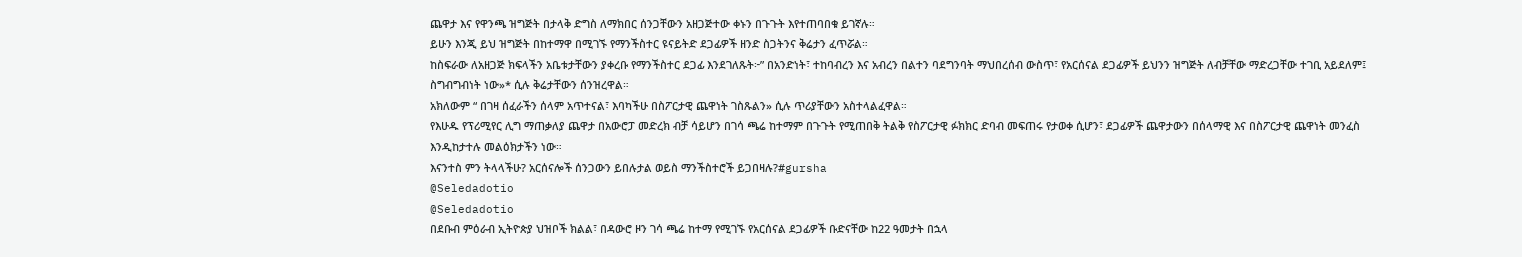ጨዋታ እና የዋንጫ ዝግጅት በታላቅ ድግስ ለማክበር ሰንጋቸውን አዘጋጅተው ቀኑን በጉጉት እየተጠባበቁ ይገኛሉ።
ይሁን እንጂ ይህ ዝግጅት በከተማዋ በሚገኙ የማንችስተር ዩናይትድ ደጋፊዎች ዘንድ ስጋትንና ቅሬታን ፈጥሯል።
ከስፍራው ለአዘጋጅ ክፍላችን አቤቱታቸውን ያቀረቡ የማንችስተር ደጋፊ እንደገለጹት፦” በአንድነት፣ ተከባብረን እና አብረን በልተን ባደግንባት ማህበረሰብ ውስጥ፣ የአርሰናል ደጋፊዎች ይህንን ዝግጅት ለብቻቸው ማድረጋቸው ተገቢ አይደለም፤ ስግብግብነት ነው»* ሲሉ ቅሬታቸውን ሰንዝረዋል።
አክለውም “ በገዛ ሰፈራችን ሰላም አጥተናል፣ እባካችሁ በስፖርታዊ ጨዋነት ገስጹልን» ሲሉ ጥሪያቸውን አስተላልፈዋል።
የእሁዱ የፕሪሚየር ሊግ ማጠቃለያ ጨዋታ በአውሮፓ መድረክ ብቻ ሳይሆን በገሳ ጫሬ ከተማም በጉጉት የሚጠበቅ ትልቅ የስፖርታዊ ፉክክር ድባብ መፍጠሩ የታወቀ ሲሆን፣ ደጋፊዎች ጨዋታውን በሰላማዊ እና በስፖርታዊ ጨዋነት መንፈስ እንዲከታተሉ መልዕክታችን ነው።
እናንተስ ምን ትላላችሁ? አርሰናሎች ሰንጋውን ይበሉታል ወይስ ማንችስተሮች ይጋበዛሉ?#gursha
@Seledadotio
@Seledadotio
በደቡብ ምዕራብ ኢትዮጵያ ህዝቦች ክልል፣ በዳውሮ ዞን ገሳ ጫሬ ከተማ የሚገኙ የአርሰናል ደጋፊዎች ቡድናቸው ከ22 ዓመታት በኋላ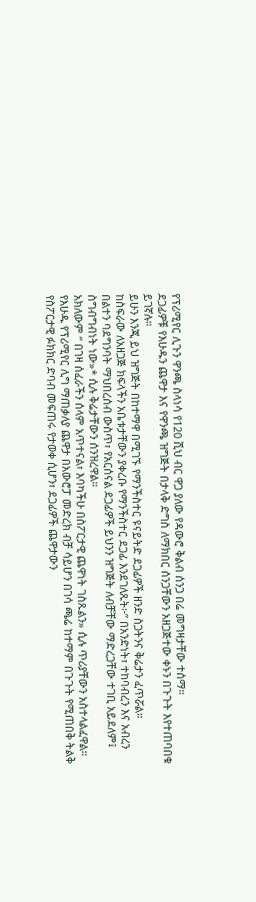የፕሪሚየር ሊጉን ዋንጫ ስላነሳ የ120 ሺህ ብር ዋጋ ያለው የዳውሮ ቅልብ ሰንጋ በሬ መግዛታቸው ተሰማ።
ደጋፊዎቹ የእሁዱን ጨዋታ እና የዋንጫ ዝግጅት በታላቅ ድግስ ለማክበር ሰንጋቸውን አዘጋጅተው ቀኑን በጉጉት እየተጠባበቁ ይገኛሉ።
ይሁን እንጂ ይህ ዝግጅት በከተማዋ በሚገኙ የማንችስተር ዩናይትድ ደጋፊዎች ዘንድ ስጋትንና ቅሬታን ፈጥሯል።
ከስፍራው ለአዘጋጅ ክፍላችን አቤቱታቸውን ያቀረቡ የማንችስተር ደጋፊ እንደገለጹት፦” በአንድነት፣ ተከባብረን እና አብረን በልተን ባደግንባት ማህበረሰብ ውስጥ፣ የአርሰናል ደጋፊዎች ይህንን ዝግጅት ለብቻቸው ማድረጋቸው ተገቢ አይደለም፤ ስግብግብነት ነው»* ሲሉ ቅሬታቸውን ሰንዝረዋል።
አክለውም “ በገዛ ሰፈራችን ሰላም አጥተናል፣ እባካችሁ በስፖርታዊ ጨዋነት ገስጹልን» ሲሉ ጥሪያቸውን አስተላልፈዋል።
የእሁዱ የፕሪሚየር ሊግ ማጠቃለያ ጨዋታ በአውሮፓ መድረክ ብቻ ሳይሆን በገሳ ጫሬ ከተማም በጉጉት የሚጠበቅ ትልቅ የስፖርታዊ ፉክክር ድባብ መፍጠሩ የታወቀ ሲሆን፣ ደጋፊዎች ጨዋታውን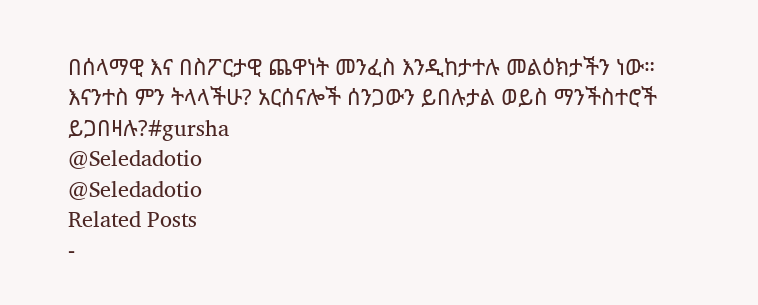በሰላማዊ እና በስፖርታዊ ጨዋነት መንፈስ እንዲከታተሉ መልዕክታችን ነው።
እናንተስ ምን ትላላችሁ? አርሰናሎች ሰንጋውን ይበሉታል ወይስ ማንችስተሮች ይጋበዛሉ?#gursha
@Seledadotio
@Seledadotio
Related Posts
-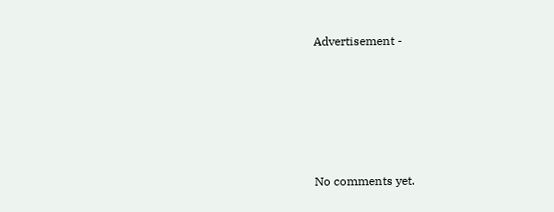Advertisement -








No comments yet.